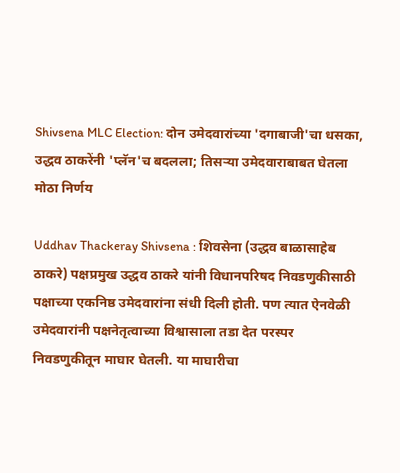Shivsena MLC Election: दोन उमेदवारांच्या 'दगाबाजी'चा धसका, उद्धव ठाकरेंनी 'प्लॅन'च बदलला; तिसऱ्या उमेदवाराबाबत घेतला मोठा निर्णय

Uddhav Thackeray Shivsena : शिवसेना (उद्धव बाळासाहेब ठाकरे) पक्षप्रमुख उद्धव ठाकरे यांनी विधानपरिषद निवडणुकीसाठी पक्षाच्या एकनिष्ठ उमेदवारांना संधी दिली होती. पण त्यात ऐनवेळी उमेदवारांनी पक्षनेतृत्वाच्या विश्वासाला तडा देत परस्पर निवडणुकीतून माघार घेतली. या माघारीचा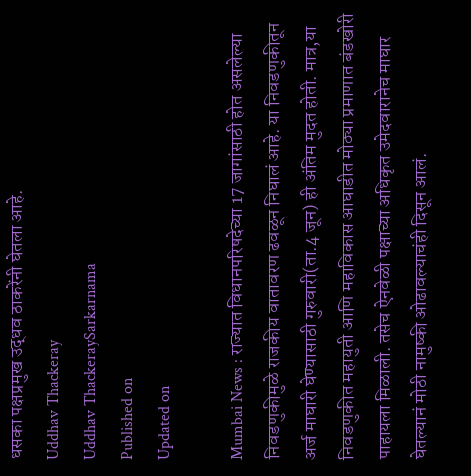धसका पक्षप्रमुख उद्धव ठाकरेंनी घेतला आहे.
Uddhav Thackeray
Uddhav ThackeraySarkarnama
Published on
Updated on

Mumbai News : राज्यात विधानपरिषदेच्या 17 जागांसाठी होत असलेल्या निवडणुकीमुळे राजकीय वातावरण ढवळून निघालं आहे. या निवडणुकीतून अर्ज माघारी घेण्यासाठी गुरुवारी(ता.4 जून) ही अंतिम मुदत होती. मात्र,या निवडणुकीत महायुती आणि महाविकास आघाडीत मोठ्या प्रमाणात बंडखोरी पाहायला मिळाली. तसेच ऐनवेळी पक्षाच्या अधिकृत उमेदवारानेच माघार घेतल्यानं मोठी नामुष्की ओढावल्याचंही दिसून आलं.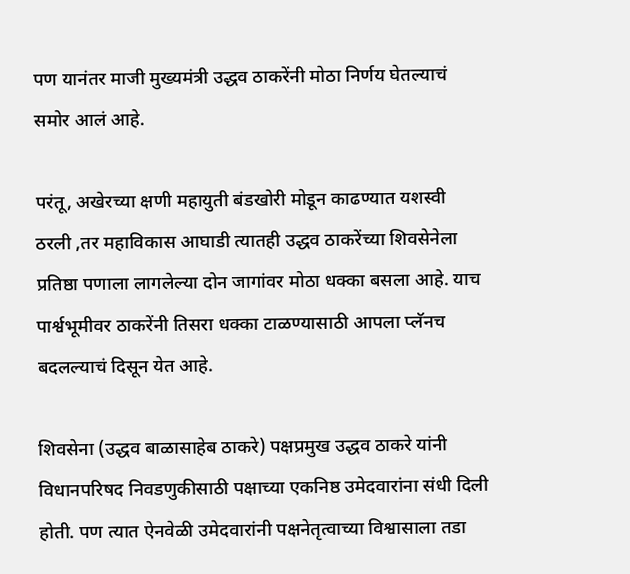पण यानंतर माजी मुख्यमंत्री उद्धव ठाकरेंनी मोठा निर्णय घेतल्याचं समोर आलं आहे.

परंतू, अखेरच्या क्षणी महायुती बंडखोरी मोडून काढण्यात यशस्वी ठरली ,तर महाविकास आघाडी त्यातही उद्धव ठाकरेंच्या शिवसेनेला प्रतिष्ठा पणाला लागलेल्या दोन जागांवर मोठा धक्का बसला आहे. याच पार्श्वभूमीवर ठाकरेंनी तिसरा धक्का टाळण्यासाठी आपला प्लॅनच बदलल्याचं दिसून येत आहे.

शिवसेना (उद्धव बाळासाहेब ठाकरे) पक्षप्रमुख उद्धव ठाकरे यांनी विधानपरिषद निवडणुकीसाठी पक्षाच्या एकनिष्ठ उमेदवारांना संधी दिली होती. पण त्यात ऐनवेळी उमेदवारांनी पक्षनेतृत्वाच्या विश्वासाला तडा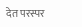देत परस्पर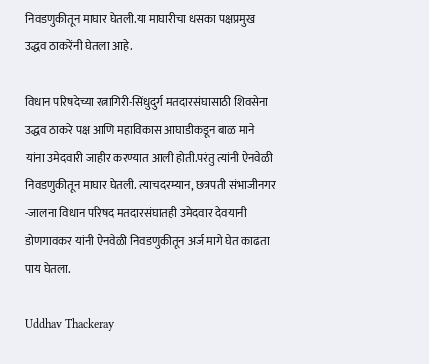निवडणुकीतून माघार घेतली.या माघारीचा धसका पक्षप्रमुख उद्धव ठाकरेंनी घेतला आहे.

विधान परिषदेच्या रत्नागिरी-सिंधुदुर्ग मतदारसंघासाठी शिवसेना उद्धव ठाकरे पक्ष आणि महाविकास आघाडीकडून बाळ माने यांना उमेदवारी जाहीर करण्यात आली होती.परंतु त्यांनी ऐनवेळी निवडणुकीतून माघार घेतली. त्याचदरम्यान, छत्रपती संभाजीनगर -जालना विधान परिषद मतदारसंघातही उमेदवार देवयानी डोणगावकर यांनी ऐनवेळी निवडणुकीतून अर्ज मागे घेत काढता पाय घेतला.

Uddhav Thackeray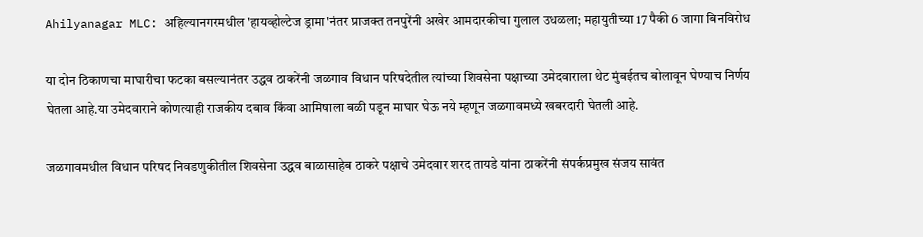Ahilyanagar MLC: अहिल्यानगरमधील 'हायव्होल्टेज ड्रामा'नंतर प्राजक्त तनपुरेंनी अखेर आमदारकीचा गुलाल उधळला; महायुतीच्या 17 पैकी 6 जागा बिनविरोध

या दोन ठिकाणचा माघारीचा फटका बसल्यानंतर उद्धव ठाकरेंनी जळगाव विधान परिषदेतील त्यांच्या शिवसेना पक्षाच्या उमेदवाराला थेट मुंबईतच बोलावून घेण्याच निर्णय घेतला आहे.या उमेदवाराने कोणत्याही राजकीय दबाव किंवा आमिषाला बळी पडून माघार घेऊ नये म्हणून जळगावमध्ये खबरदारी घेतली आहे.

जळगावमधील विधान परिषद निवडणुकीतील शिवसेना उद्धव बाळासाहेब ठाकरे पक्षाचे उमेदवार शरद तायडे यांना ठाकरेंनी संपर्कप्रमुख संजय सावंत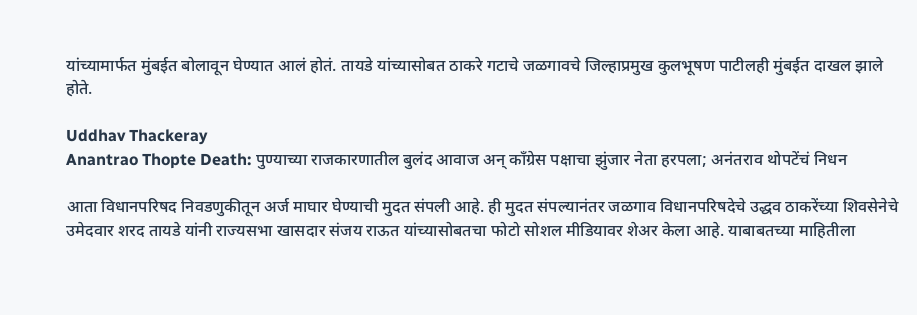यांच्यामार्फत मुंबईत बोलावून घेण्यात आलं होतं. तायडे यांच्यासोबत ठाकरे गटाचे जळगावचे जिल्हाप्रमुख कुलभूषण पाटीलही मुंबईत दाखल झाले होते.

Uddhav Thackeray
Anantrao Thopte Death: पुण्याच्या राजकारणातील बुलंद आवाज अन् काँग्रेस पक्षाचा झुंजार नेता हरपला; अनंतराव थोपटेंचं निधन

आता विधानपरिषद निवडणुकीतून अर्ज माघार घेण्याची मुदत संपली आहे. ही मुदत संपल्यानंतर जळगाव विधानपरिषदेचे उद्धव ठाकरेंच्या शिवसेनेचे उमेदवार शरद तायडे यांनी राज्यसभा खासदार संजय राऊत यांच्यासोबतचा फोटो सोशल मीडियावर शेअर केला आहे. याबाबतच्या माहितीला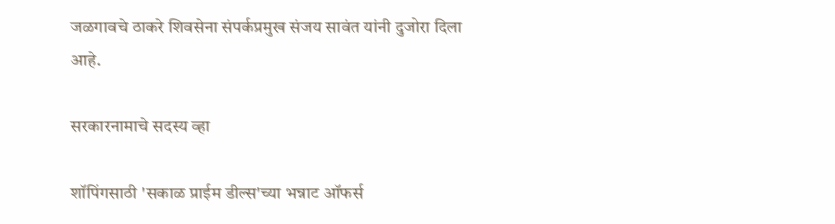जळगावचे ठाकरे शिवसेना संपर्कप्रमुख संजय सावंत यांनी दुजोरा दिला आहे.

सरकारनामाचे सदस्य व्हा

शॉपिंगसाठी 'सकाळ प्राईम डील्स'च्या भन्नाट ऑफर्स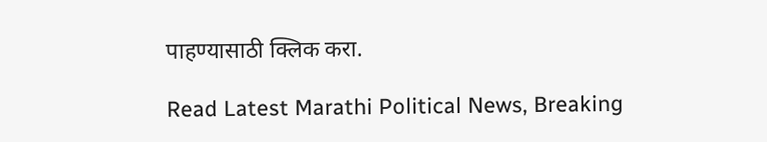पाहण्यासाठी क्लिक करा.

Read Latest Marathi Political News, Breaking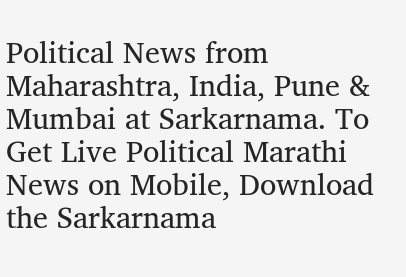Political News from Maharashtra, India, Pune & Mumbai at Sarkarnama. To Get Live Political Marathi News on Mobile, Download the Sarkarnama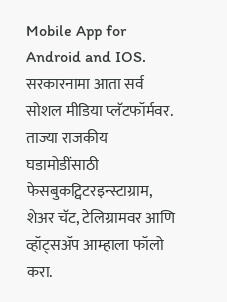Mobile App for Android and IOS. सरकारनामा आता सर्व सोशल मीडिया प्लॅटफॉर्मवर. ताज्या राजकीय घडामोडींसाठी फेसबुकट्विटरइन्स्टाग्राम, शेअर चॅट, टेलिग्रामवर आणि व्हॉट्सॲप आम्हाला फॉलो करा.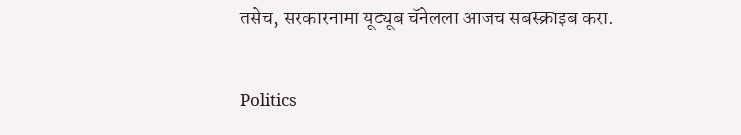तसेच, सरकारनामा यूट्यूब चॅनेलला आजच सबस्क्राइब करा.

Politics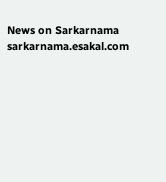News on Sarkarnama
sarkarnama.esakal.com